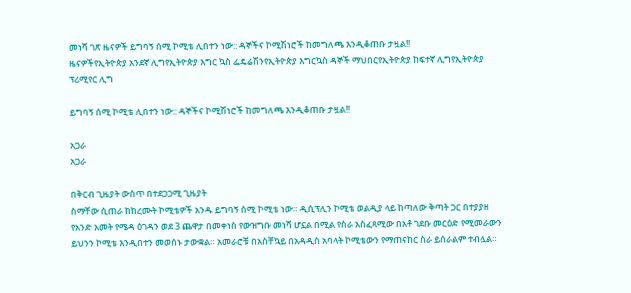መነሻ ገጽ ዜናዎች ይግባኝ ሰሚ ኮሚቴ ሊበተን ነው:: ዳኞችና ኮሚሽነሮች ከመግለጫ እንዲቆጠቡ ታዟል!!
ዜናዎችየኢትዮጵያ አንደኛ ሊግየኢትዮጵያ እግር ኳስ ፌዴሬሽንየኢትዮጵያ እግርኳስ ዳኞች ማህበርየኢትዮጵያ ከፍተኛ ሊግየኢትዮጵያ ፕሪሚየር ሊግ

ይግባኝ ሰሚ ኮሚቴ ሊበተን ነው:: ዳኞችና ኮሚሽነሮች ከመግለጫ እንዲቆጠቡ ታዟል!!

አጋራ
አጋራ

በቅርብ ጊዜያት ውስጥ በተደጋጋሚ ጊዜያት
ስማቸው ሲጠራ ከከረሙት ኮሚቴዎች አንዱ ይግባኝ ሰሚ ኮሚቴ ነው። ዲሲፕሊን ኮሚቴ ወልዲያ ላይ ከጣለው ቅጣት ጋር በተያያዘ የአንድ አመት የሜዳ ዕገዳን ወደ 3 ጨዋታ በመቀነስ የውዝግቡ መነሻ ሆኗል በሚል የስራ አስፈጻሚው በአቶ ገደቡ መርዕድ የሚመራውን ይህንን ኮሚቴ እንዲበተን መወሰኑ ታውቋል። አመራሮቹ በአስቸኳይ በአዳዲስ አባላት ኮሚቴውን የማጠናከር ስራ ይሰራልም ተብሏል።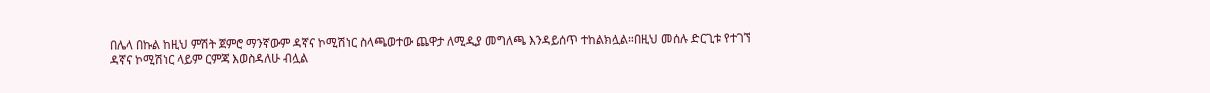በሌላ በኩል ከዚህ ምሽት ጀምሮ ማንኛውም ዳኛና ኮሚሽነር ስላጫወተው ጨዋታ ለሚዲያ መግለጫ እንዳይሰጥ ተከልክሏል።በዚህ መሰሉ ድርጊቱ የተገኘ
ዳኛና ኮሚሽነር ላይም ርምጃ እወስዳለሁ ብሏል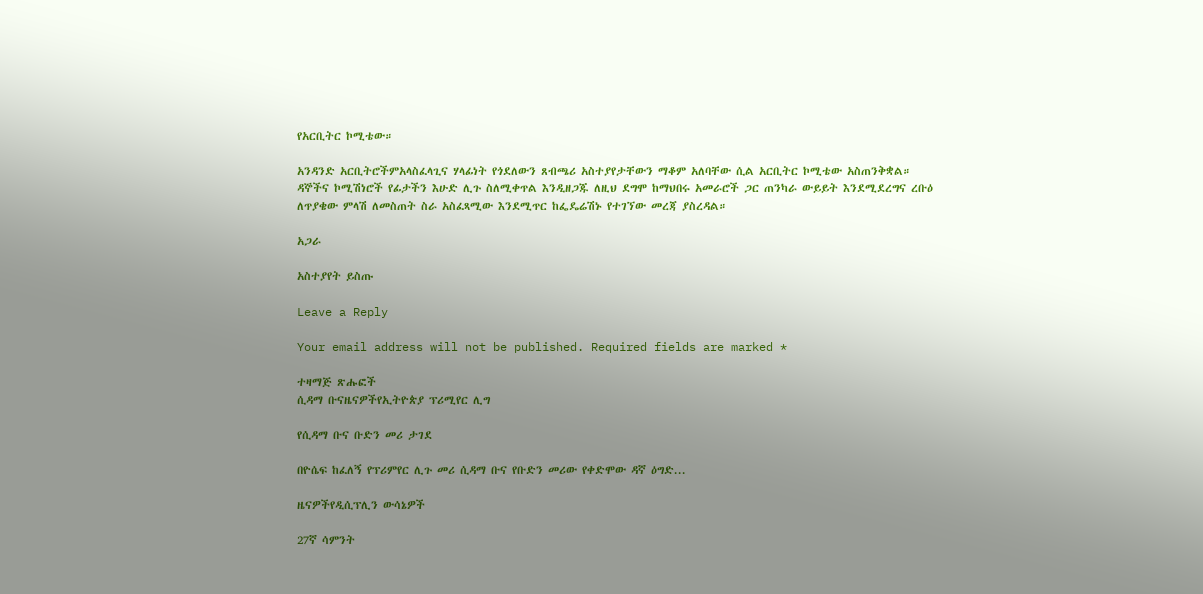የአርቢትር ኮሚቴው።

አንዳንድ አርቢትሮችምአላስፈላጊና ሃላፊነት የጎደለውን ጸብጫሪ አስተያየታቸውን ማቆም አለባቸው ሲል አርቢትር ኮሚቴው አስጠንቅቋል።
ዳኞችና ኮሚሽነሮች የፊታችን እሁድ ሊጉ ስለሚቀጥል እንዲዘጋጁ ለዚህ ደግሞ ከማህበሩ አመራሮች ጋር ጠንካራ ውይይት እንደሚደረግና ረቡዕ
ለጥያቄው ምላሽ ለመስጠት ስራ አስፈጻሚው እንደሚጥር ከፌዴሬሽኑ የተገኘው መረጃ ያስረዳል።

አጋራ

አስተያየት ይስጡ

Leave a Reply

Your email address will not be published. Required fields are marked *

ተዛማጅ ጽሑፎች
ሲዳማ ቡናዜናዎችየኢትዮጵያ ፕሪሚየር ሊግ

የሲዳማ ቡና ቡድን መሪ ታገደ

በዮሴፍ ከፈለኝ የፕሪምየር ሊጉ መሪ ሲዳማ ቡና የቡድን መሪው የቀድሞው ዳኛ ዕግድ...

ዜናዎችየዲሲፕሊን ውሳኔዎች

27ኛ ሳምንት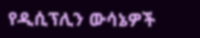የዲሲፕሊን ውሳኔዎች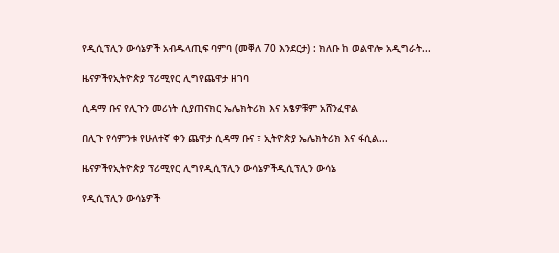የዲሲፕሊን ውሳኔዎች አብዱላጢፍ ባምባ (መቐለ 70 እንደርታ) : ክለቡ ከ ወልዋሎ አዲግራት...

ዜናዎችየኢትዮጵያ ፕሪሚየር ሊግየጨዋታ ዘገባ

ሲዳማ ቡና የሊጉን መሪነት ሲያጠናክር ኤሌክትሪክ እና አፄዎቹም አሸንፈዋል

በሊጉ የሳምንቱ የሁለተኛ ቀን ጨዋታ ሲዳማ ቡና ፣ ኢትዮጵያ ኤሌክትሪክ እና ፋሲል...

ዜናዎችየኢትዮጵያ ፕሪሚየር ሊግየዲሲፕሊን ውሳኔዎችዲሲፕሊን ውሳኔ

የዲሲፕሊን ውሳኔዎች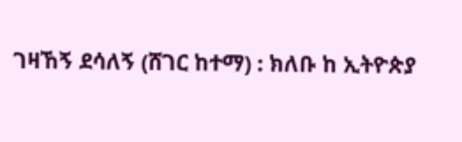ገዛኸኝ ደሳለኝ (ሸገር ከተማ) : ክለቡ ከ ኢትዮጵያ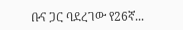ቡና ጋር ባደረገው የ26ኛ...